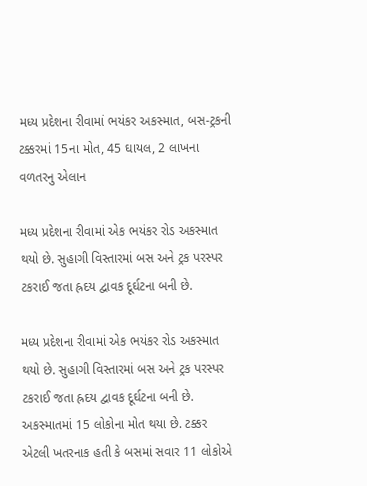મધ્ય પ્રદેશના રીવામાં ભયંકર અકસ્માત, બસ-ટ્રકની ટક્કરમાં 15ના મોત, 45 ઘાયલ, 2 લાખના વળતરનુ એલાન

મધ્ય પ્રદેશના રીવામાં એક ભયંકર રોડ અકસ્માત થયો છે. સુહાગી વિસ્તારમાં બસ અને ટ્રક પરસ્પર ટકરાઈ જતા હ્રદય દ્વાવક દૂર્ઘટના બની છે.

મધ્ય પ્રદેશના રીવામાં એક ભયંકર રોડ અકસ્માત થયો છે. સુહાગી વિસ્તારમાં બસ અને ટ્રક પરસ્પર ટકરાઈ જતા હ્રદય દ્વાવક દૂર્ઘટના બની છે. અકસ્માતમાં 15 લોકોના મોત થયા છે. ટક્કર એટલી ખતરનાક હતી કે બસમાં સવાર 11 લોકોએ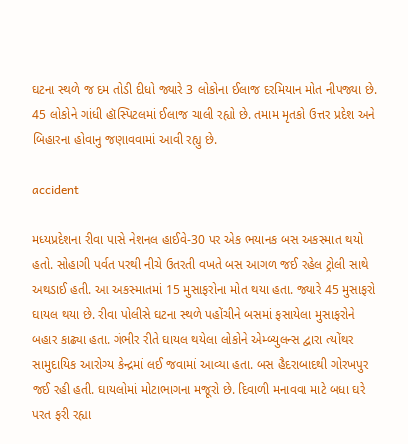ઘટના સ્થળે જ દમ તોડી દીધો જ્યારે 3 લોકોના ઈલાજ દરમિયાન મોત નીપજ્યા છે. 45 લોકોને ગાંધી હૉસ્પિટલમાં ઈલાજ ચાલી રહ્યો છે. તમામ મૃતકો ઉત્તર પ્રદેશ અને બિહારના હોવાનુ જણાવવામાં આવી રહ્યુ છે.

accident

મધ્યપ્રદેશના રીવા પાસે નેશનલ હાઈવે-30 પર એક ભયાનક બસ અકસ્માત થયો હતો. સોહાગી પર્વત પરથી નીચે ઉતરતી વખતે બસ આગળ જઈ રહેલ ટ્રોલી સાથે અથડાઈ હતી. આ અકસ્માતમાં 15 મુસાફરોના મોત થયા હતા. જ્યારે 45 મુસાફરો ઘાયલ થયા છે. રીવા પોલીસે ઘટના સ્થળે પહોંચીને બસમાં ફસાયેલા મુસાફરોને બહાર કાઢ્યા હતા. ગંભીર રીતે ઘાયલ થયેલા લોકોને એમ્બ્યુલન્સ દ્વારા ત્યોંથર સામુદાયિક આરોગ્ય કેન્દ્રમાં લઈ જવામાં આવ્યા હતા. બસ હૈદરાબાદથી ગોરખપુર જઈ રહી હતી. ઘાયલોમાં મોટાભાગના મજૂરો છે. દિવાળી મનાવવા માટે બધા ઘરે પરત ફરી રહ્યા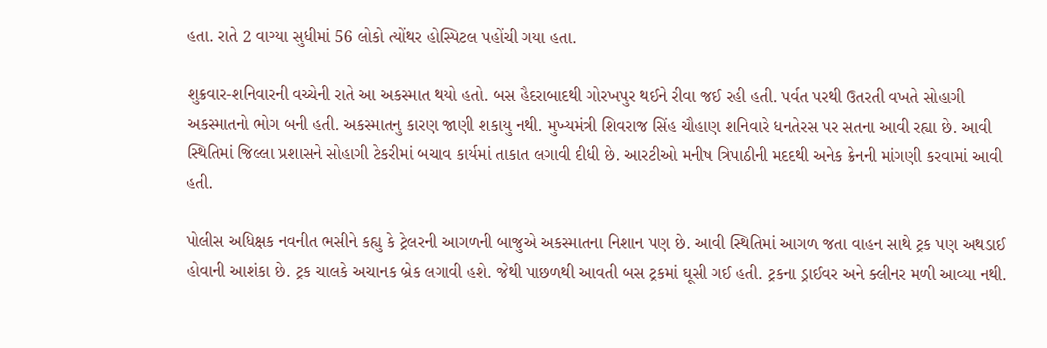હતા. રાતે 2 વાગ્યા સુધીમાં 56 લોકો ત્યોંથર હોસ્પિટલ પહોંચી ગયા હતા.

શુક્રવાર-શનિવારની વચ્ચેની રાતે આ અકસ્માત થયો હતો. બસ હૈદરાબાદથી ગોરખપુર થઈને રીવા જઈ રહી હતી. પર્વત પરથી ઉતરતી વખતે સોહાગી અકસ્માતનો ભોગ બની હતી. અકસ્માતનુ કારણ જાણી શકાયુ નથી. મુખ્યમંત્રી શિવરાજ સિંહ ચૌહાણ શનિવારે ધનતેરસ પર સતના આવી રહ્યા છે. આવી સ્થિતિમાં જિલ્લા પ્રશાસને સોહાગી ટેકરીમાં બચાવ કાર્યમાં તાકાત લગાવી દીધી છે. આરટીઓ મનીષ ત્રિપાઠીની મદદથી અનેક ક્રેનની માંગણી કરવામાં આવી હતી.

પોલીસ અધિક્ષક નવનીત ભસીને કહ્યુ કે ટ્રેલરની આગળની બાજુએ અકસ્માતના નિશાન પણ છે. આવી સ્થિતિમાં આગળ જતા વાહન સાથે ટ્રક પણ અથડાઈ હોવાની આશંકા છે. ટ્રક ચાલકે અચાનક બ્રેક લગાવી હશે. જેથી પાછળથી આવતી બસ ટ્રકમાં ઘૂસી ગઈ હતી. ટ્રકના ડ્રાઈવર અને ક્લીનર મળી આવ્યા નથી.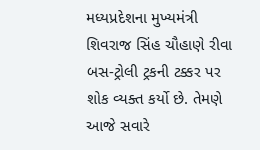મધ્યપ્રદેશના મુખ્યમંત્રી શિવરાજ સિંહ ચૌહાણે રીવા બસ-ટ્રોલી ટ્રકની ટક્કર પર શોક વ્યક્ત કર્યો છે. તેમણે આજે સવારે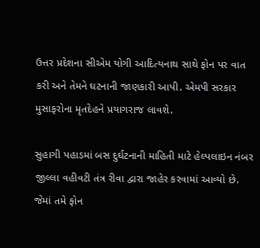ઉત્તર પ્રદેશના સીએમ યોગી આદિત્યનાથ સાથે ફોન પર વાત કરી અને તેમને ઘટનાની જાણકારી આપી. એમપી સરકાર મુસાફરોના મૃતદેહને પ્રયાગરાજ લાવશે.

સુહાગી પહાડમાં બસ દુર્ઘટનાની માહિતી માટે હેલ્પલાઇન નંબર જીલ્લા વહીવટી તંત્ર રીવા દ્વારા જાહેર કરવામાં આવ્યો છે. જેમાં તમે ફોન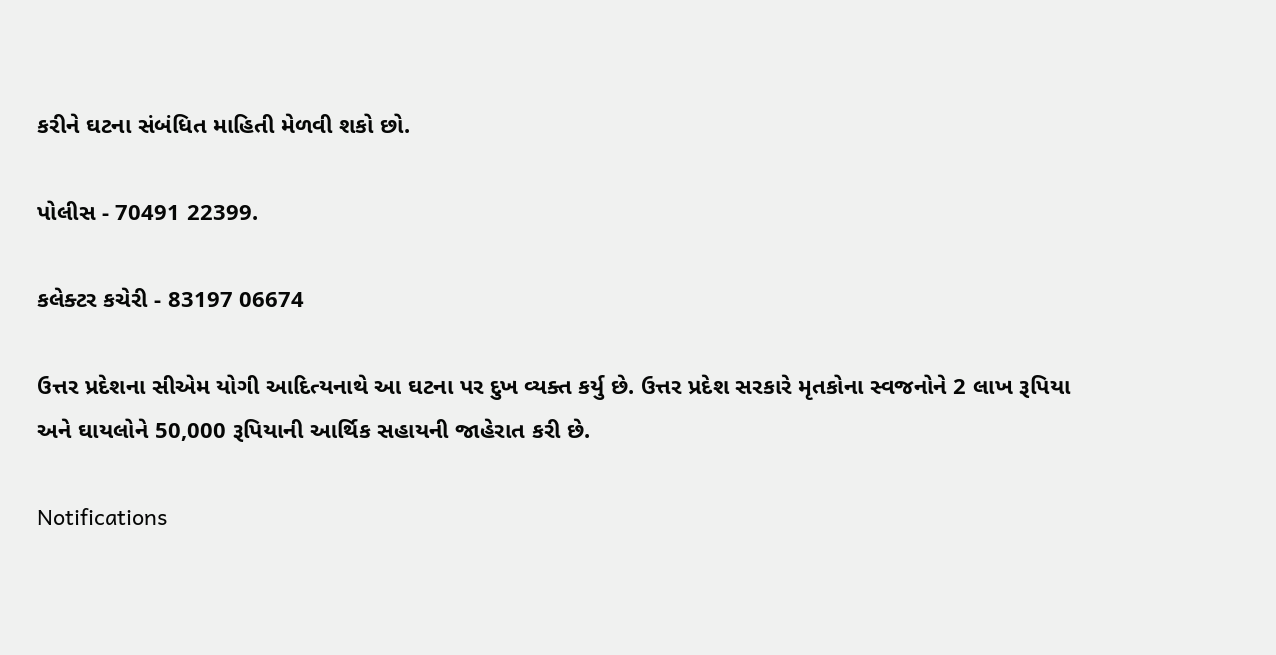કરીને ઘટના સંબંધિત માહિતી મેળવી શકો છો.

પોલીસ - 70491 22399.

કલેક્ટર કચેરી - 83197 06674

ઉત્તર પ્રદેશના સીએમ યોગી આદિત્યનાથે આ ઘટના પર દુખ વ્યક્ત કર્યુ છે. ઉત્તર પ્રદેશ સરકારે મૃતકોના સ્વજનોને 2 લાખ રૂપિયા અને ઘાયલોને 50,000 રૂપિયાની આર્થિક સહાયની જાહેરાત કરી છે.

Notifications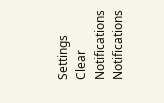Settings
Clear Notifications
Notifications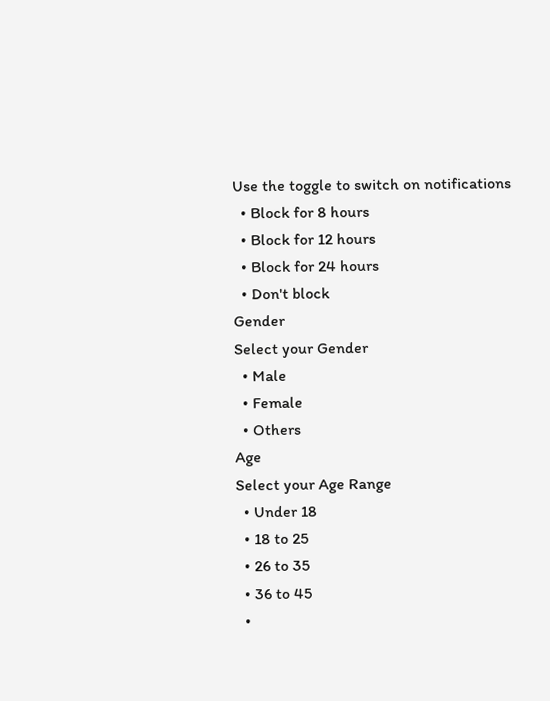Use the toggle to switch on notifications
  • Block for 8 hours
  • Block for 12 hours
  • Block for 24 hours
  • Don't block
Gender
Select your Gender
  • Male
  • Female
  • Others
Age
Select your Age Range
  • Under 18
  • 18 to 25
  • 26 to 35
  • 36 to 45
  •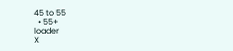45 to 55
  • 55+
loader
X